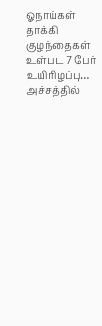ஓநாய்கள் தாக்கி குழந்தைகள் உள்பட 7 பேர் உயிரிழப்பு… அச்சத்தில்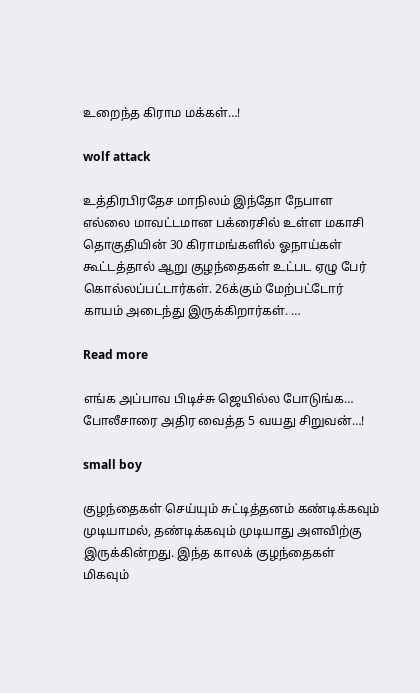உறைந்த கிராம மக்கள்…!

wolf attack

உத்திரபிரதேச மாநிலம் இந்தோ நேபாள எல்லை மாவட்டமான பக்ரைசில் உள்ள மகாசி தொகுதியின் 30 கிராமங்களில் ஓநாய்கள் கூட்டத்தால் ஆறு குழந்தைகள் உட்பட ஏழு பேர் கொல்லப்பட்டார்கள். 26க்கும் மேற்பட்டோர் காயம் அடைந்து இருக்கிறார்கள். …

Read more

எங்க அப்பாவ பிடிச்சு ஜெயில்ல போடுங்க… போலீசாரை அதிர வைத்த 5 வயது சிறுவன்…!

small boy

குழந்தைகள் செய்யும் சுட்டித்தனம் கண்டிக்கவும் முடியாமல், தண்டிக்கவும் முடியாது அளவிற்கு இருக்கின்றது. இந்த காலக் குழந்தைகள் மிகவும்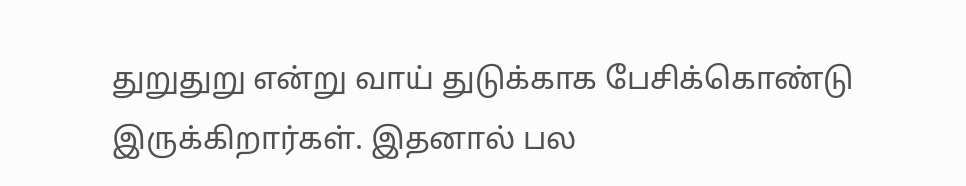துறுதுறு என்று வாய் துடுக்காக பேசிக்கொண்டு இருக்கிறார்கள். இதனால் பல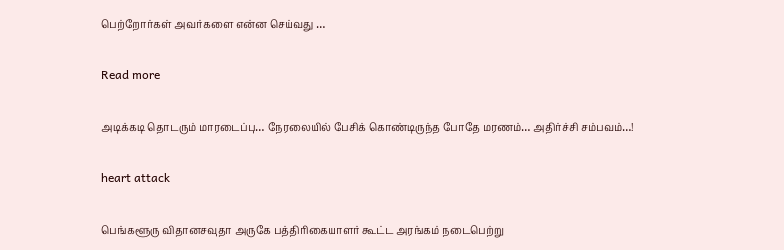பெற்றோர்கள் அவர்களை என்ன செய்வது …

Read more

அடிக்கடி தொடரும் மாரடைப்பு… நேரலையில் பேசிக் கொண்டிருந்த போதே மரணம்… அதிர்ச்சி சம்பவம்…!

heart attack

பெங்களூரு விதானசவுதா அருகே பத்திரிகையாளர் கூட்ட அரங்கம் நடைபெற்று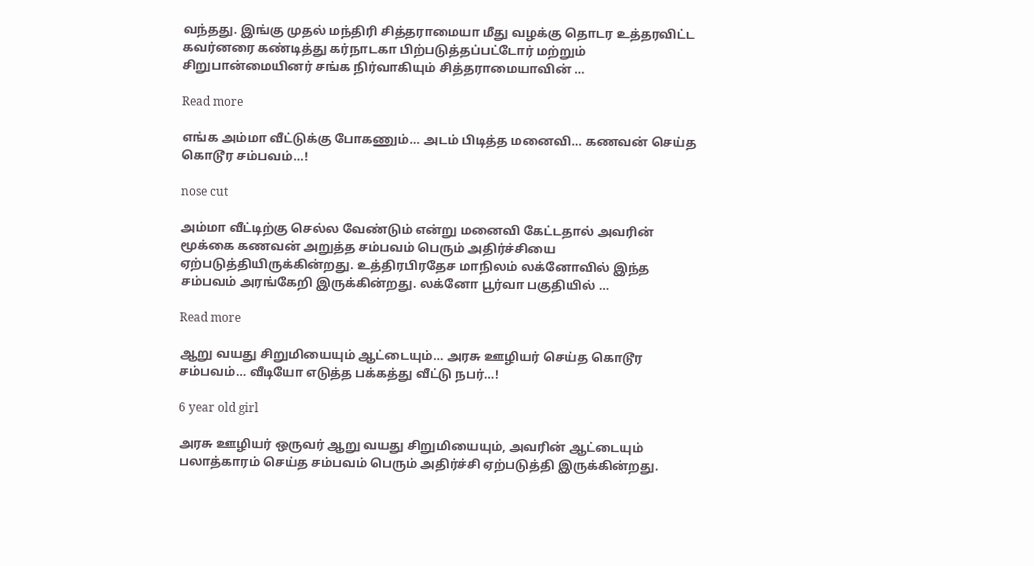வந்தது. இங்கு முதல் மந்திரி சித்தராமையா மீது வழக்கு தொடர உத்தரவிட்ட கவர்னரை கண்டித்து கர்நாடகா பிற்படுத்தப்பட்டோர் மற்றும் சிறுபான்மையினர் சங்க நிர்வாகியும் சித்தராமையாவின் …

Read more

எங்க அம்மா வீட்டுக்கு போகணும்… அடம் பிடித்த மனைவி… கணவன் செய்த கொடூர சம்பவம்…!

nose cut

அம்மா வீட்டிற்கு செல்ல வேண்டும் என்று மனைவி கேட்டதால் அவரின் மூக்கை கணவன் அறுத்த சம்பவம் பெரும் அதிர்ச்சியை ஏற்படுத்தியிருக்கின்றது. உத்திரபிரதேச மாநிலம் லக்னோவில் இந்த சம்பவம் அரங்கேறி இருக்கின்றது. லக்னோ பூர்வா பகுதியில் …

Read more

ஆறு வயது சிறுமியையும் ஆட்டையும்… அரசு ஊழியர் செய்த கொடூர சம்பவம்… வீடியோ எடுத்த பக்கத்து வீட்டு நபர்…!

6 year old girl

அரசு ஊழியர் ஒருவர் ஆறு வயது சிறுமியையும், அவரின் ஆட்டையும் பலாத்காரம் செய்த சம்பவம் பெரும் அதிர்ச்சி ஏற்படுத்தி இருக்கின்றது.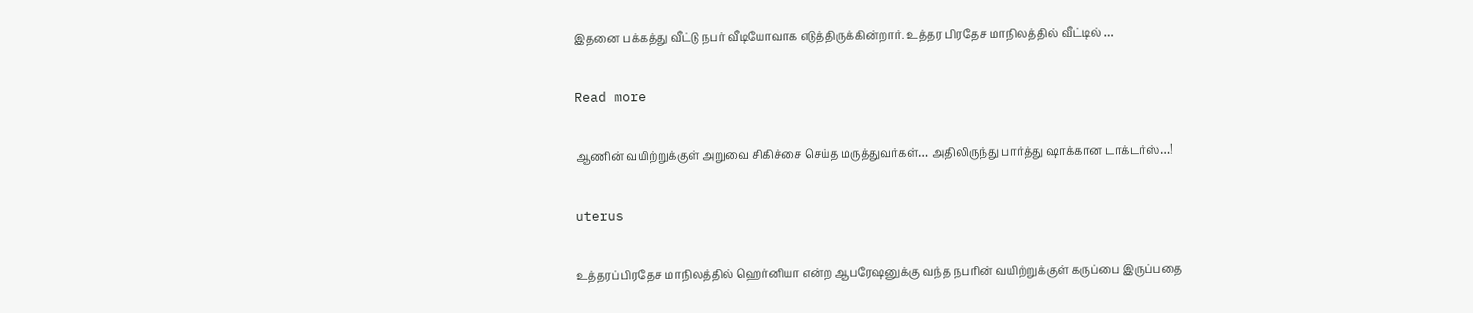இதனை பக்கத்து வீட்டு நபர் வீடியோவாக எடுத்திருக்கின்றார். உத்தர பிரதேச மாநிலத்தில் வீட்டில் …

Read more

ஆணின் வயிற்றுக்குள் அறுவை சிகிச்சை செய்த மருத்துவர்கள்… அதிலிருந்து பார்த்து ஷாக்கான டாக்டர்ஸ்…!

uterus

உத்தரப்பிரதேச மாநிலத்தில் ஹெர்னியா என்ற ஆபரேஷனுக்கு வந்த நபரின் வயிற்றுக்குள் கருப்பை இருப்பதை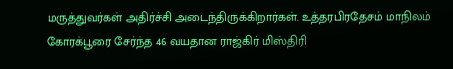மருத்துவர்கள் அதிர்ச்சி அடைந்திருக்கிறார்கள். உத்தரபிரதேசம் மாநிலம் கோரக்பூரை சேர்ந்த 46 வயதான ராஜ்கிர் மிஸ்திரி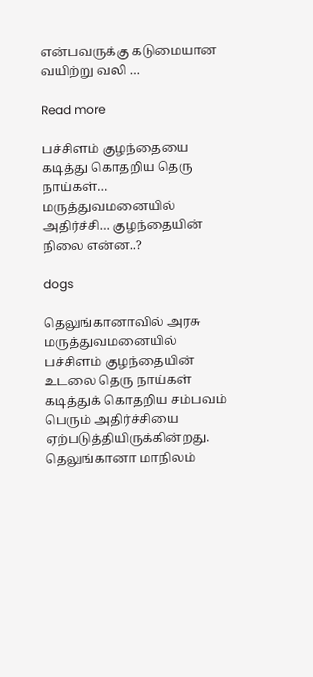என்பவருக்கு கடுமையான வயிற்று வலி …

Read more

பச்சிளம் குழந்தையை கடித்து கொதறிய தெரு நாய்கள்… மருத்துவமனையில் அதிர்ச்சி… குழந்தையின் நிலை என்ன..?

dogs

தெலுங்கானாவில் அரசு மருத்துவமனையில் பச்சிளம் குழந்தையின் உடலை தெரு நாய்கள் கடித்துக் கொதறிய சம்பவம் பெரும் அதிர்ச்சியை ஏற்படுத்தியிருக்கின்றது. தெலுங்கானா மாநிலம்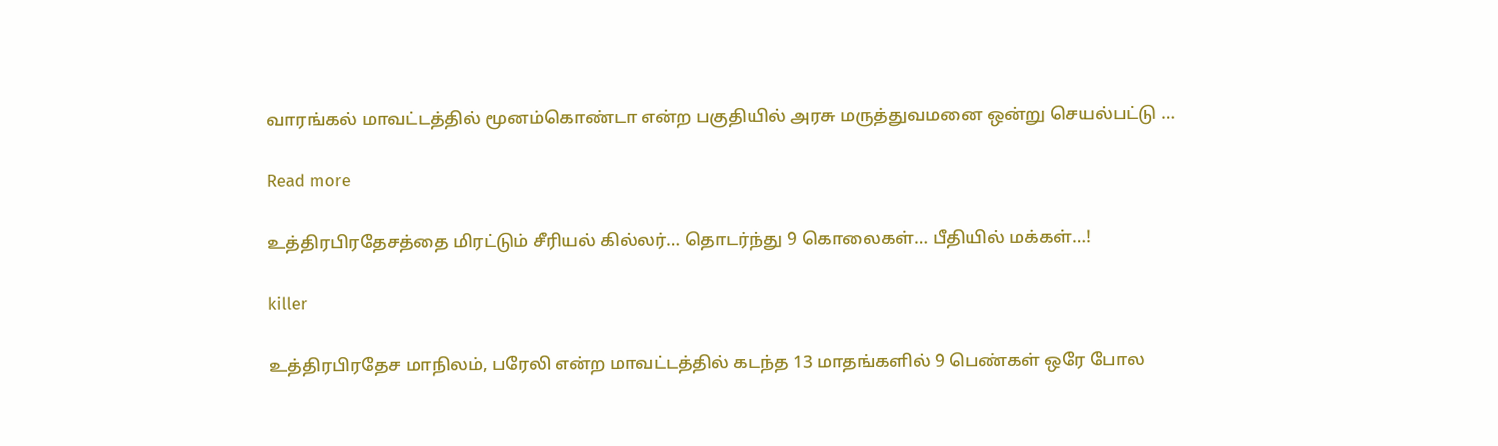வாரங்கல் மாவட்டத்தில் மூனம்கொண்டா என்ற பகுதியில் அரசு மருத்துவமனை ஒன்று செயல்பட்டு …

Read more

உத்திரபிரதேசத்தை மிரட்டும் சீரியல் கில்லர்… தொடர்ந்து 9 கொலைகள்… பீதியில் மக்கள்…!

killer

உத்திரபிரதேச மாநிலம், பரேலி என்ற மாவட்டத்தில் கடந்த 13 மாதங்களில் 9 பெண்கள் ஒரே போல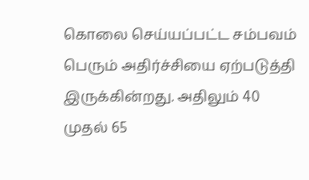கொலை செய்யப்பட்ட சம்பவம் பெரும் அதிர்ச்சியை ஏற்படுத்தி இருக்கின்றது. அதிலும் 40 முதல் 65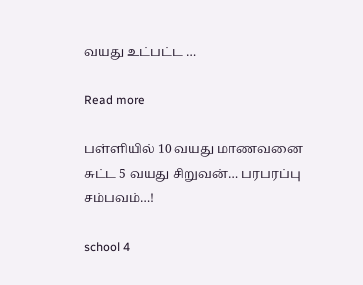வயது உட்பட்ட …

Read more

பள்ளியில் 10 வயது மாணவனை சுட்ட 5 வயது சிறுவன்… பரபரப்பு சம்பவம்…!

school 4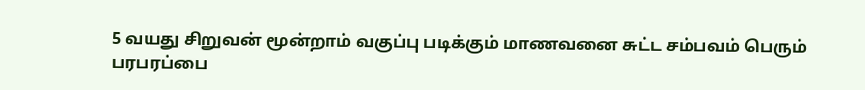5 வயது சிறுவன் மூன்றாம் வகுப்பு படிக்கும் மாணவனை சுட்ட சம்பவம் பெரும் பரபரப்பை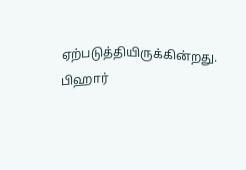ஏற்படுத்தியிருக்கின்றது. பிஹார்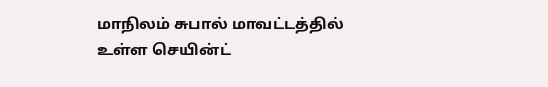மாநிலம் சுபால் மாவட்டத்தில் உள்ள செயின்ட்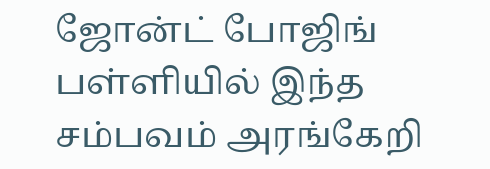ஜோன்ட் போஜிங் பள்ளியில் இந்த சம்பவம் அரங்கேறி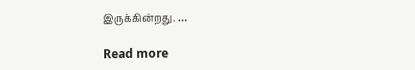இருக்கின்றது. …

Read more